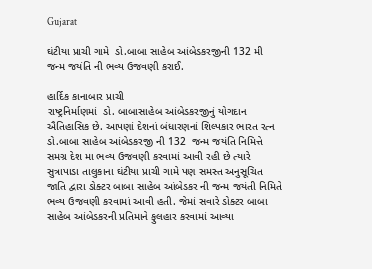Gujarat

ઘંટીયા પ્રાચી ગામે  ડો.બાબા સાહેબ આંબેડકરજીની 132 મી જન્મ જયંતિ ની ભવ્ય ઉજવણી કરાઈ.

હાર્દિક કાનાબાર પ્રાચી
રાષ્ટ્રનિર્માણમાં  ડો. બાબાસાહેબ આંબેડકરજીનું યોગદાન ઐતિહાસિક છે. આપણાં દેશનાં બંધારણનાં શિલ્પકાર ભારત રત્ન ડો.બાબા સાહેબ આંબેડકરજી ની 132  જન્મ જયંતિ નિમિત્તે સમગ્ર દેશ મા ભવ્ય ઉજવણી કરવામાં આવી રહી છે ત્યારે સુત્રાપાડા તાલુકાના ઘંટીયા પ્રાચી ગામે પણ સમસ્ત અનુસૂચિત જાતિ દ્વારા ડોક્ટર બાબા સાહેબ આંબેડકર ની જન્મ જયંતી નિમિતે ભવ્ય ઉજવણી કરવામાં આવી હતી. જેમાં સવારે ડોક્ટર બાબા સાહેબ આંબેડકરની પ્રતિમાને ફુલહાર કરવામાં આવ્યા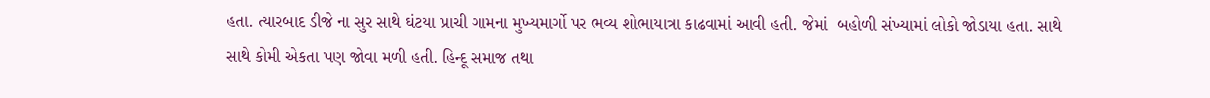હતા. ત્યારબાદ ડીજે ના સુર સાથે ઘંટયા પ્રાચી ગામના મુખ્યમાર્ગો પર ભવ્ય શોભાયાત્રા કાઢવામાં આવી હતી. જેમાં  બહોળી સંખ્યામાં લોકો જોડાયા હતા. સાથે સાથે કોમી એકતા પણ જોવા મળી હતી. હિન્દૂ સમાજ તથા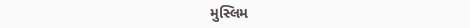મુસ્લિમ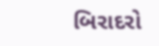બિરાદરો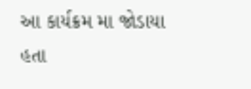આ કાર્યક્રમ મા જોડાયા હતા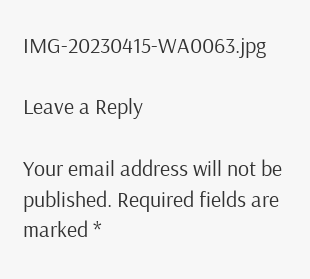IMG-20230415-WA0063.jpg

Leave a Reply

Your email address will not be published. Required fields are marked *